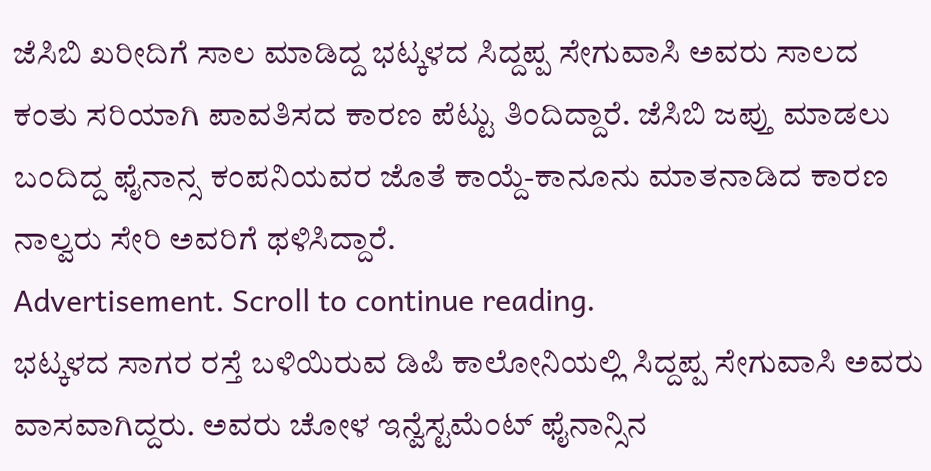ಜೆಸಿಬಿ ಖರೀದಿಗೆ ಸಾಲ ಮಾಡಿದ್ದ ಭಟ್ಕಳದ ಸಿದ್ದಪ್ಪ ಸೇಗುವಾಸಿ ಅವರು ಸಾಲದ ಕಂತು ಸರಿಯಾಗಿ ಪಾವತಿಸದ ಕಾರಣ ಪೆಟ್ಟು ತಿಂದಿದ್ದಾರೆ. ಜೆಸಿಬಿ ಜಪ್ತು ಮಾಡಲು ಬಂದಿದ್ದ ಫೈನಾನ್ಸ ಕಂಪನಿಯವರ ಜೊತೆ ಕಾಯ್ದೆ-ಕಾನೂನು ಮಾತನಾಡಿದ ಕಾರಣ ನಾಲ್ವರು ಸೇರಿ ಅವರಿಗೆ ಥಳಿಸಿದ್ದಾರೆ.
Advertisement. Scroll to continue reading.
ಭಟ್ಕಳದ ಸಾಗರ ರಸ್ತೆ ಬಳಿಯಿರುವ ಡಿಪಿ ಕಾಲೋನಿಯಲ್ಲಿ ಸಿದ್ದಪ್ಪ ಸೇಗುವಾಸಿ ಅವರು ವಾಸವಾಗಿದ್ದರು. ಅವರು ಚೋಳ ಇನ್ವೆಸ್ಟಮೆಂಟ್ ಫೈನಾನ್ಸಿನ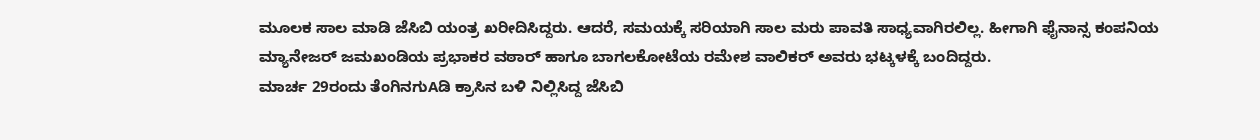ಮೂಲಕ ಸಾಲ ಮಾಡಿ ಜೆಸಿಬಿ ಯಂತ್ರ ಖರೀದಿಸಿದ್ದರು. ಆದರೆ, ಸಮಯಕ್ಕೆ ಸರಿಯಾಗಿ ಸಾಲ ಮರು ಪಾವತಿ ಸಾಧ್ಯವಾಗಿರಲಿಲ್ಲ. ಹೀಗಾಗಿ ಫೈನಾನ್ಸ ಕಂಪನಿಯ ಮ್ಯಾನೇಜರ್ ಜಮಖಂಡಿಯ ಪ್ರಭಾಕರ ವಠಾರ್ ಹಾಗೂ ಬಾಗಲಕೋಟೆಯ ರಮೇಶ ವಾಲಿಕರ್ ಅವರು ಭಟ್ಕಳಕ್ಕೆ ಬಂದಿದ್ದರು.
ಮಾರ್ಚ 29ರಂದು ತೆಂಗಿನಗುAಡಿ ಕ್ರಾಸಿನ ಬಳಿ ನಿಲ್ಲಿಸಿದ್ದ ಜೆಸಿಬಿ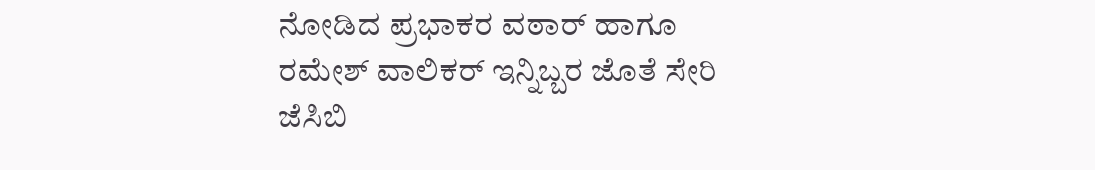ನೋಡಿದ ಪ್ರಭಾಕರ ವಠಾರ್ ಹಾಗೂ ರಮೇಶ್ ವಾಲಿಕರ್ ಇನ್ನಿಬ್ಬರ ಜೊತೆ ಸೇರಿ ಜೆಸಿಬಿ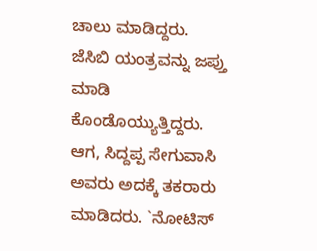ಚಾಲು ಮಾಡಿದ್ದರು. ಜೆಸಿಬಿ ಯಂತ್ರವನ್ನು ಜಪ್ತು ಮಾಡಿ ಕೊಂಡೊಯ್ಯುತ್ತಿದ್ದರು. ಆಗ, ಸಿದ್ದಪ್ಪ ಸೇಗುವಾಸಿ ಅವರು ಅದಕ್ಕೆ ತಕರಾರು ಮಾಡಿದರು. `ನೋಟಿಸ್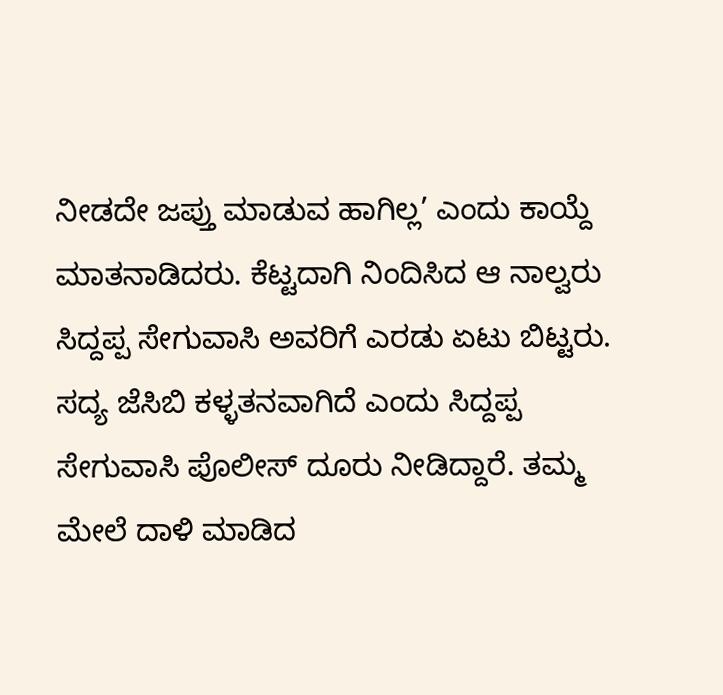ನೀಡದೇ ಜಪ್ತು ಮಾಡುವ ಹಾಗಿಲ್ಲ’ ಎಂದು ಕಾಯ್ದೆ ಮಾತನಾಡಿದರು. ಕೆಟ್ಟದಾಗಿ ನಿಂದಿಸಿದ ಆ ನಾಲ್ವರು ಸಿದ್ದಪ್ಪ ಸೇಗುವಾಸಿ ಅವರಿಗೆ ಎರಡು ಏಟು ಬಿಟ್ಟರು.
ಸದ್ಯ ಜೆಸಿಬಿ ಕಳ್ಳತನವಾಗಿದೆ ಎಂದು ಸಿದ್ದಪ್ಪ ಸೇಗುವಾಸಿ ಪೊಲೀಸ್ ದೂರು ನೀಡಿದ್ದಾರೆ. ತಮ್ಮ ಮೇಲೆ ದಾಳಿ ಮಾಡಿದ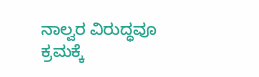ನಾಲ್ವರ ವಿರುದ್ಧವೂ ಕ್ರಮಕ್ಕೆ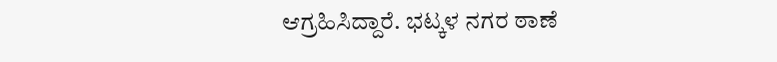ಆಗ್ರಹಿಸಿದ್ದಾರೆ. ಭಟ್ಕಳ ನಗರ ಠಾಣೆ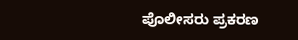ಪೊಲೀಸರು ಪ್ರಕರಣ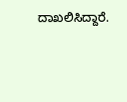ದಾಖಲಿಸಿದ್ದಾರೆ.